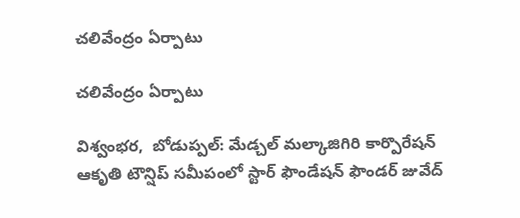చలివేంద్రం ఏర్పాటు

చలివేంద్రం ఏర్పాటు

విశ్వంభర,  బోడుప్పల్: మేడ్చల్ మల్కాజిగిరి కార్పొరేషన్ ఆకృతి టౌన్షిప్ సమీపంలో స్టార్ ఫౌండేషన్ ఫౌండర్ జువేద్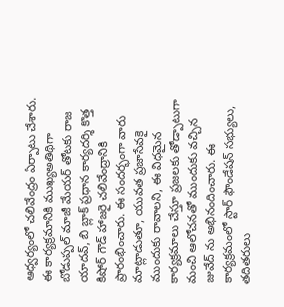ఆధ్వర్యంలో చలివేంద్రం ఏర్పాటు చేశారు. ఈ కార్యక్రమానికి ముఖ్యఅతిథిగా బోడుప్పల్ మాజీ మేయర్ తోటకు రాజ యాదవ్, బి బ్లాక్ ప్రధాన కార్యదర్శి కొత్త కిషోర్ గౌడ్ హాజరై చలివేంద్రానికి ప్రారంభించారు. ఈ సందర్భంగా వారు మాట్లాడుతూ, యువత ప్రజాసేవకై ముందుకు రావాలని, ఈ విధమైన కార్యక్రమాలు చేస్తూ ప్రజలకు తోడ్పాటుగా మంచి ఆలోచనతో ముందుకు వచ్చిన జువేద్ ను అభినందించారు. ఈ కార్యక్రమంలో స్టార్ ఫౌండేషన్ సభ్యులు, తదితరులు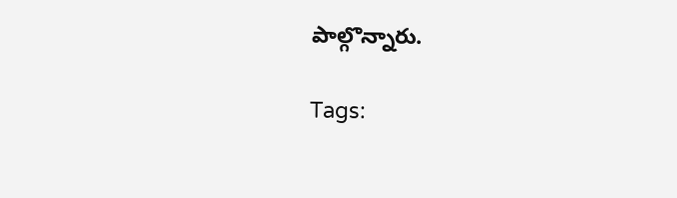పాల్గొన్నారు.

Tags: